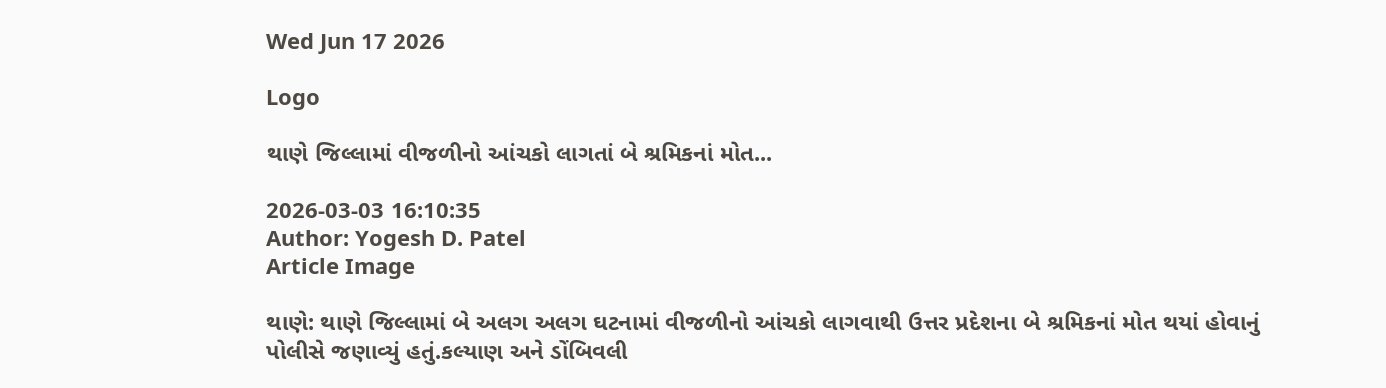Wed Jun 17 2026

Logo

થાણે જિલ્લામાં વીજળીનો આંચકો લાગતાં બે શ્રમિકનાં મોત...

2026-03-03 16:10:35
Author: Yogesh D. Patel
Article Image

થાણે: થાણે જિલ્લામાં બે અલગ અલગ ઘટનામાં વીજળીનો આંચકો લાગવાથી ઉત્તર પ્રદેશના બે શ્રમિકનાં મોત થયાં હોવાનું પોલીસે જણાવ્યું હતું.કલ્યાણ અને ડોંબિવલી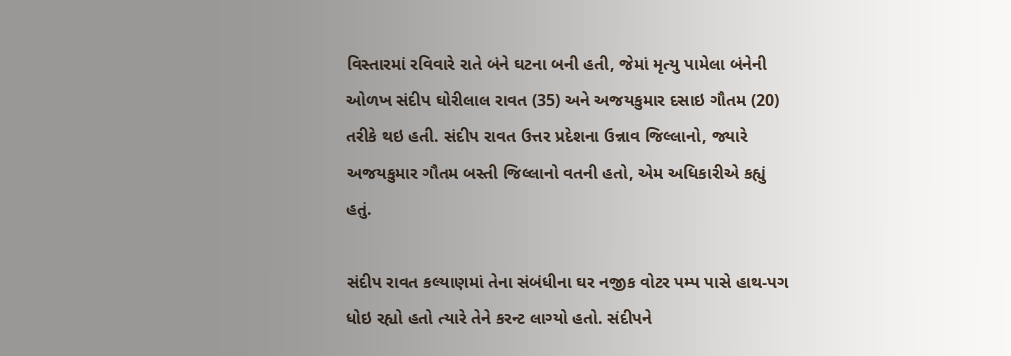વિસ્તારમાં રવિવારે રાતે બંને ઘટના બની હતી, જેમાં મૃત્યુ પામેલા બંનેની ઓળખ સંદીપ ઘોરીલાલ રાવત (35) અને અજયકુમાર દસાઇ ગૌતમ (20) તરીકે થઇ હતી. સંદીપ રાવત ઉત્તર પ્રદેશના ઉન્નાવ જિલ્લાનો, જ્યારે અજયકુમાર ગૌતમ બસ્તી જિલ્લાનો વતની હતો, એમ અધિકારીએ કહ્યું હતું.

સંદીપ રાવત કલ્યાણમાં તેના સંબંધીના ઘર નજીક વોટર પમ્પ પાસે હાથ-પગ ધોઇ રહ્યો હતો ત્યારે તેને કરન્ટ લાગ્યો હતો. સંદીપને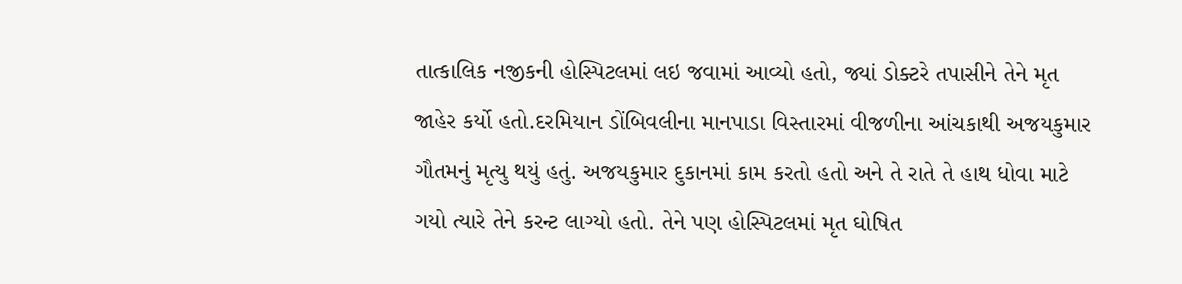તાત્કાલિક નજીકની હોસ્પિટલમાં લઇ જવામાં આવ્યો હતો, જ્યાં ડોક્ટરે તપાસીને તેને મૃત જાહેર કર્યો હતો.દરમિયાન ડોંબિવલીના માનપાડા વિસ્તારમાં વીજળીના આંચકાથી અજયકુમાર ગૌતમનું મૃત્યુ થયું હતું. અજયકુમાર દુકાનમાં કામ કરતો હતો અને તે રાતે તે હાથ ધોવા માટે ગયો ત્યારે તેને કરન્ટ લાગ્યો હતો. તેને પણ હોસ્પિટલમાં મૃત ઘોષિત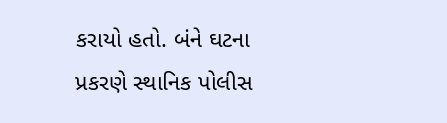કરાયો હતો. બંને ઘટના પ્રકરણે સ્થાનિક પોલીસ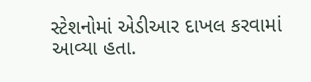સ્ટેશનોમાં એડીઆર દાખલ કરવામાં આવ્યા હતા.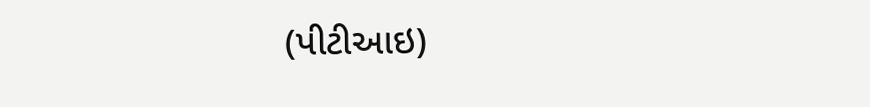(પીટીઆઇ)